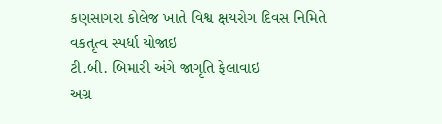કણસાગરા કોલેજ ખાતે વિશ્વ ક્ષયરોગ દિવસ નિમિતે વકતૃત્વ સ્પર્ધા યોજાઇ
ટી.બી. બિમારી અંગે જાગૃતિ ફેલાવાઇ
અગ્ર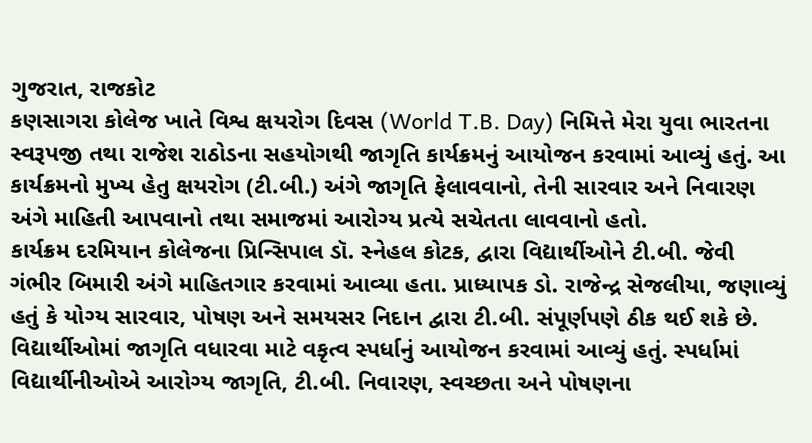ગુજરાત, રાજકોટ
કણસાગરા કોલેજ ખાતે વિશ્વ ક્ષયરોગ દિવસ (World T.B. Day) નિમિત્તે મેરા યુવા ભારતના સ્વરૂપજી તથા રાજેશ રાઠોડના સહયોગથી જાગૃતિ કાર્યક્રમનું આયોજન કરવામાં આવ્યું હતું. આ કાર્યક્રમનો મુખ્ય હેતુ ક્ષયરોગ (ટી.બી.) અંગે જાગૃતિ ફેલાવવાનો, તેની સારવાર અને નિવારણ અંગે માહિતી આપવાનો તથા સમાજમાં આરોગ્ય પ્રત્યે સચેતતા લાવવાનો હતો.
કાર્યક્રમ દરમિયાન કોલેજના પ્રિન્સિપાલ ડૉ. સ્નેહલ કોટક, દ્વારા વિદ્યાર્થીઓને ટી.બી. જેવી ગંભીર બિમારી અંગે માહિતગાર કરવામાં આવ્યા હતા. પ્રાધ્યાપક ડો. રાજેન્દ્ર સેજલીયા, જણાવ્યું હતું કે યોગ્ય સારવાર, પોષણ અને સમયસર નિદાન દ્વારા ટી.બી. સંપૂર્ણપણે ઠીક થઈ શકે છે.
વિદ્યાર્થીઓમાં જાગૃતિ વધારવા માટે વકૃત્વ સ્પર્ધાનું આયોજન કરવામાં આવ્યું હતું. સ્પર્ધામાં વિદ્યાર્થીનીઓએ આરોગ્ય જાગૃતિ, ટી.બી. નિવારણ, સ્વચ્છતા અને પોષણના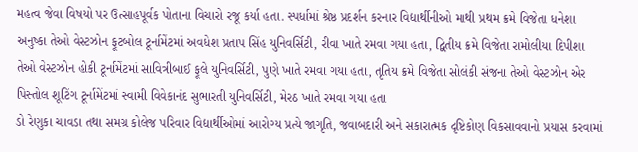મહત્વ જેવા વિષયો પર ઉત્સાહપૂર્વક પોતાના વિચારો રજૂ કર્યા હતા. સ્પર્ધામાં શ્રેષ્ઠ પ્રદર્શન કરનાર વિદ્યાર્થીનીઓ માથી પ્રથમ ક્રમે વિજેતા ધનેશા અનુષ્કા તેઓ વેસ્ટઝોન ફૂટબોલ ટૂર્નામેંટમાં અવધેશ પ્રતાપ સિંહ યુનિવર્સિટી, રીવા ખાતે રમવા ગયા હતા, દ્વિતીય ક્રમે વિજેતા રામોલીયા દિપીશા તેઓ વેસ્ટઝોન હોકી ટૂર્નામેંટમાં સાવિત્રીબાઈ ફૂલે યુનિવર્સિટી, પુણે ખાતે રમવા ગયા હતા, તૃતિય ક્રમે વિજેતા સોલંકી સંજના તેઓ વેસ્ટઝોન એર પિસ્તોલ શૂટિંગ ટૂર્નામેંટમાં સ્વામી વિવેકાનંદ સુભારતી યુનિવર્સિટી, મેરઠ ખાતે રમવા ગયા હતા
ડો રેણુકા ચાવડા તથા સમગ્ર કોલેજ પરિવાર વિદ્યાર્થીઓમાં આરોગ્ય પ્રત્યે જાગૃતિ, જવાબદારી અને સકારાત્મક દૃષ્ટિકોણ વિકસાવવાનો પ્રયાસ કરવામાં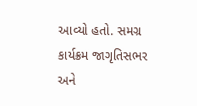આવ્યો હતો. સમગ્ર કાર્યક્રમ જાગૃતિસભર અને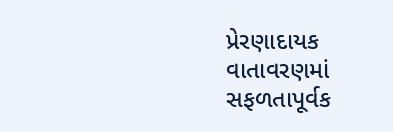પ્રેરણાદાયક વાતાવરણમાં સફળતાપૂર્વક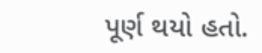પૂર્ણ થયો હતો.